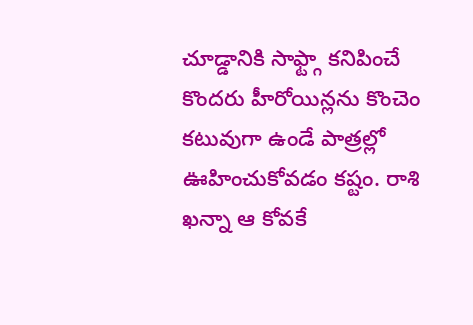చూడ్డానికి సాఫ్ట్గా కనిపించే కొందరు హీరోయిన్లను కొంచెం కటువుగా ఉండే పాత్రల్లో ఊహించుకోవడం కష్టం. రాశి ఖన్నా ఆ కోవకే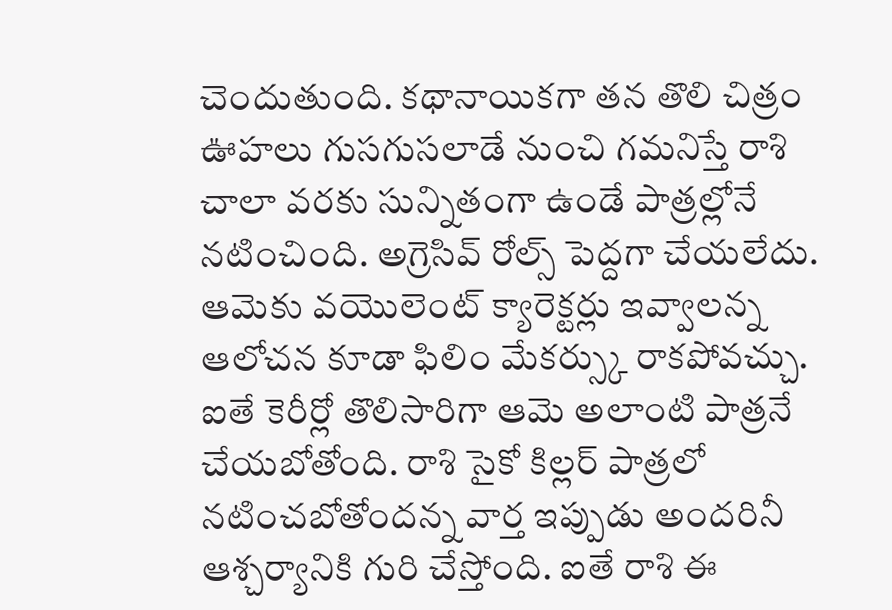చెందుతుంది. కథానాయికగా తన తొలి చిత్రం ఊహలు గుసగుసలాడే నుంచి గమనిస్తే రాశి చాలా వరకు సున్నితంగా ఉండే పాత్రల్లోనే నటించింది. అగ్రెసివ్ రోల్స్ పెద్దగా చేయలేదు. ఆమెకు వయొలెంట్ క్యారెక్టర్లు ఇవ్వాలన్న ఆలోచన కూడా ఫిలిం మేకర్స్కు రాకపోవచ్చు.
ఐతే కెరీర్లో తొలిసారిగా ఆమె అలాంటి పాత్రనే చేయబోతోంది. రాశి సైకో కిల్లర్ పాత్రలో నటించబోతోందన్న వార్త ఇప్పుడు అందరినీ ఆశ్చర్యానికి గురి చేస్తోంది. ఐతే రాశి ఈ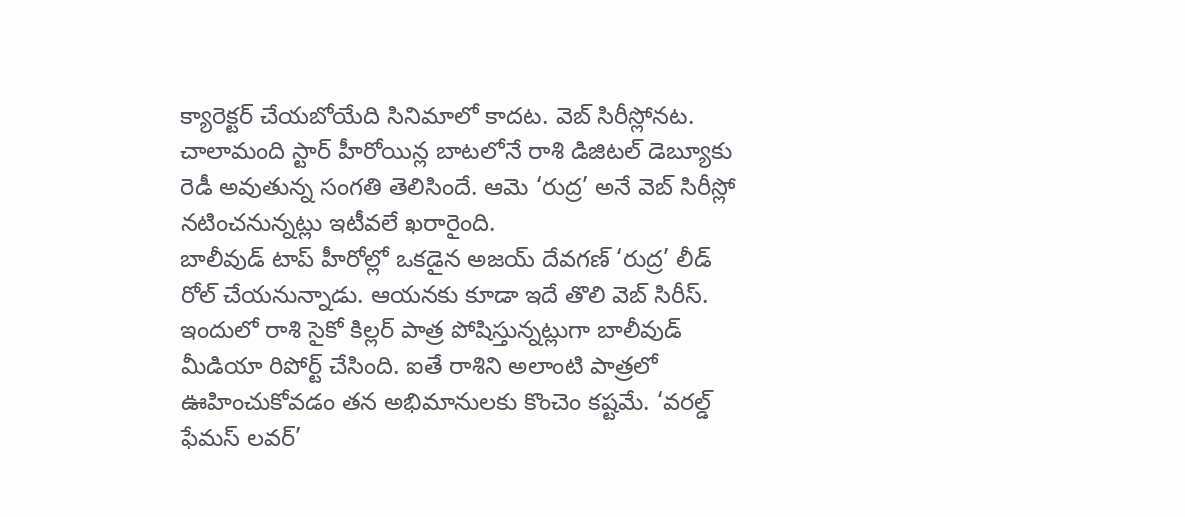క్యారెక్టర్ చేయబోయేది సినిమాలో కాదట. వెబ్ సిరీస్లోనట. చాలామంది స్టార్ హీరోయిన్ల బాటలోనే రాశి డిజిటల్ డెబ్యూకు రెడీ అవుతున్న సంగతి తెలిసిందే. ఆమె ‘రుద్ర’ అనే వెబ్ సిరీస్లో నటించనున్నట్లు ఇటీవలే ఖరారైంది.
బాలీవుడ్ టాప్ హీరోల్లో ఒకడైన అజయ్ దేవగణ్ ‘రుద్ర’ లీడ్ రోల్ చేయనున్నాడు. ఆయనకు కూడా ఇదే తొలి వెబ్ సిరీస్. ఇందులో రాశి సైకో కిల్లర్ పాత్ర పోషిస్తున్నట్లుగా బాలీవుడ్ మీడియా రిపోర్ట్ చేసింది. ఐతే రాశిని అలాంటి పాత్రలో ఊహించుకోవడం తన అభిమానులకు కొంచెం కష్టమే. ‘వరల్డ్ ఫేమస్ లవర్’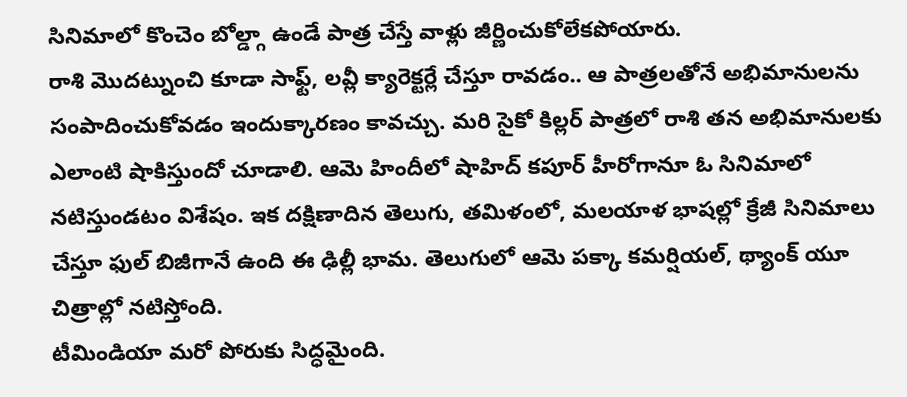సినిమాలో కొంచెం బోల్డ్గా ఉండే పాత్ర చేస్తే వాళ్లు జీర్ణించుకోలేకపోయారు.
రాశి మొదట్నుంచి కూడా సాఫ్ట్, లవ్లీ క్యారెక్టర్లే చేస్తూ రావడం.. ఆ పాత్రలతోనే అభిమానులను సంపాదించుకోవడం ఇందుక్కారణం కావచ్చు. మరి సైకో కిల్లర్ పాత్రలో రాశి తన అభిమానులకు ఎలాంటి షాకిస్తుందో చూడాలి. ఆమె హిందీలో షాహిద్ కపూర్ హీరోగానూ ఓ సినిమాలో నటిస్తుండటం విశేషం. ఇక దక్షిణాదిన తెలుగు, తమిళంలో, మలయాళ భాషల్లో క్రేజీ సినిమాలు చేస్తూ ఫుల్ బిజీగానే ఉంది ఈ ఢిల్లీ భామ. తెలుగులో ఆమె పక్కా కమర్షియల్, థ్యాంక్ యూ చిత్రాల్లో నటిస్తోంది.
టీమిండియా మరో పోరుకు సిద్ధమైంది.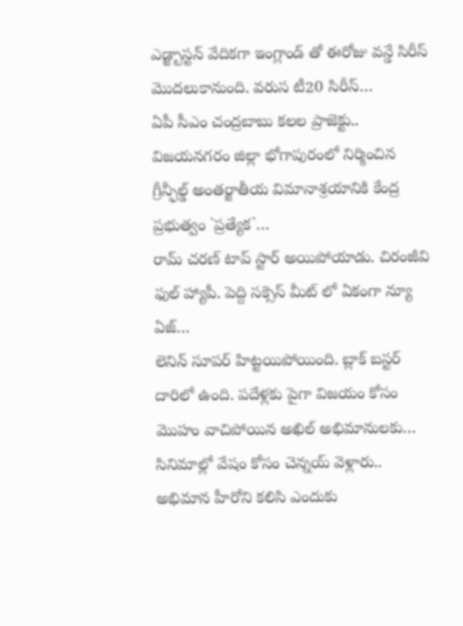ఎడ్జ్బాస్టన్ వేదికగా ఇంగ్లాండ్ తో ఈరోజు వన్డే సిరీస్ మొదలుకానుంది. వరుస టీ20 సిరీస్…
ఏపీ సీఎం చంద్రబాబు కలల ప్రాజెక్టు.. విజయనగరం జిల్లా భోగాపురంలో నిర్మించిన గ్రీన్ఫీల్డ్ అంతర్జాతీయ విమానాశ్రయానికి కేంద్ర ప్రభుత్వం `ప్రత్యేక`…
రామ్ చరణ్ టాప్ స్టార్ అయిపోయాడు. చిరంజీవి ఫుల్ హ్యాపీ. పెద్ది సక్సెస్ మీట్ లో ఏకంగా న్యూ ఏజ్…
లెనిన్ సూపర్ హిట్టయిపోయింది. బ్లాక్ బస్టర్ దారిలో ఉంది. పదేళ్లకు పైగా విజయం కోసం మొహం వాచిపోయిన అఖిల్ అభిమానులకు…
సినిమాల్లో వేషం కోసం చెన్నయ్ వెళ్లారు.. అభిమాన హీరోని కలిసి ఎందుకు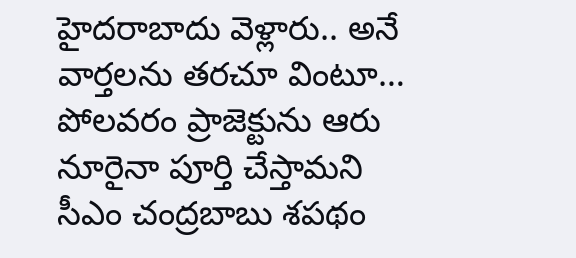హైదరాబాదు వెళ్లారు.. అనే వార్తలను తరచూ వింటూ…
పోలవరం ప్రాజెక్టును ఆరు నూరైనా పూర్తి చేస్తామని సీఎం చంద్రబాబు శపథం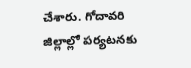చేశారు. గోదావరి జిల్లాల్లో పర్యటనకు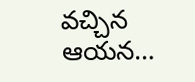వచ్చిన ఆయన…